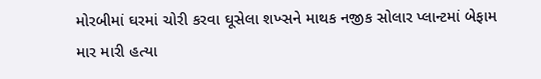મોરબીમાં ઘરમાં ચોરી કરવા ઘૂસેલા શખ્સને માથક નજીક સોલાર પ્લાન્ટમાં બેફામ માર મારી હત્યા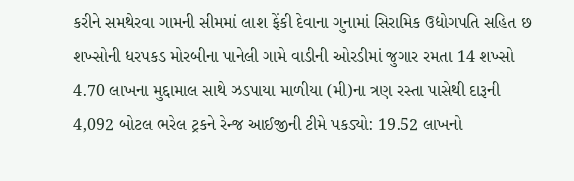કરીને સમથેરવા ગામની સીમમાં લાશ ફેંકી દેવાના ગુનામાં સિરામિક ઉદ્યોગપતિ સહિત છ શખ્સોની ધરપકડ મોરબીના પાનેલી ગામે વાડીની ઓરડીમાં જુગાર રમતા 14 શખ્સો 4.70 લાખના મુદ્દામાલ સાથે ઝડપાયા માળીયા (મી)ના ત્રણ રસ્તા પાસેથી દારૂની 4,092 બોટલ ભરેલ ટ્રકને રેન્જ આઈજીની ટીમે પકડ્યો: 19.52 લાખનો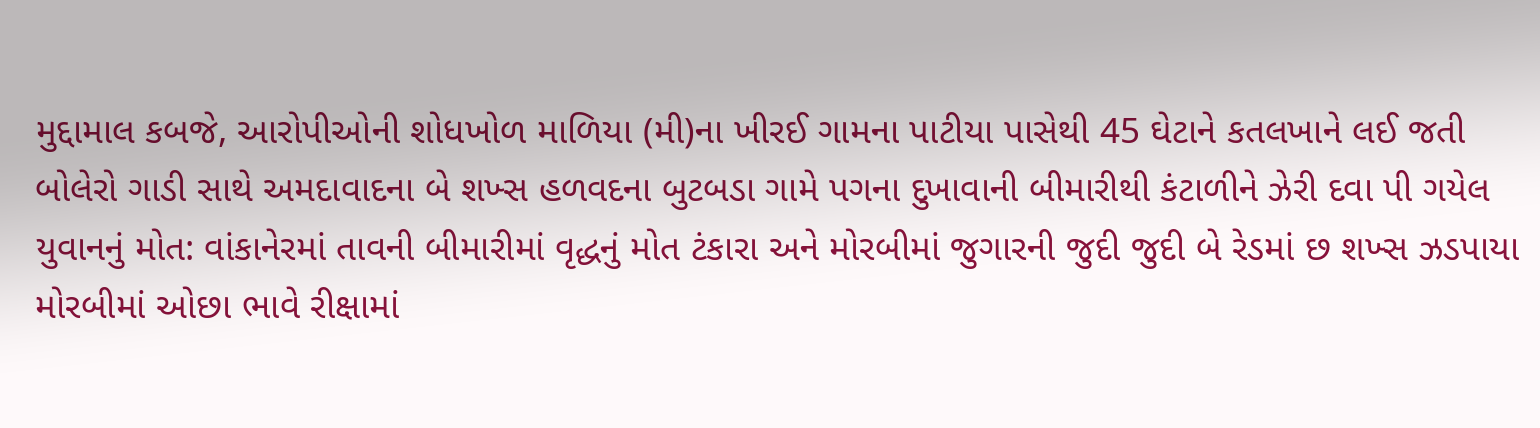મુદ્દામાલ કબજે, આરોપીઓની શોધખોળ માળિયા (મી)ના ખીરઈ ગામના પાટીયા પાસેથી 45 ઘેટાને કતલખાને લઈ જતી બોલેરો ગાડી સાથે અમદાવાદના બે શખ્સ હળવદના બુટબડા ગામે પગના દુખાવાની બીમારીથી કંટાળીને ઝેરી દવા પી ગયેલ યુવાનનું મોત: વાંકાનેરમાં તાવની બીમારીમાં વૃદ્ધનું મોત ટંકારા અને મોરબીમાં જુગારની જુદી જુદી બે રેડમાં છ શખ્સ ઝડપાયા મોરબીમાં ઓછા ભાવે રીક્ષામાં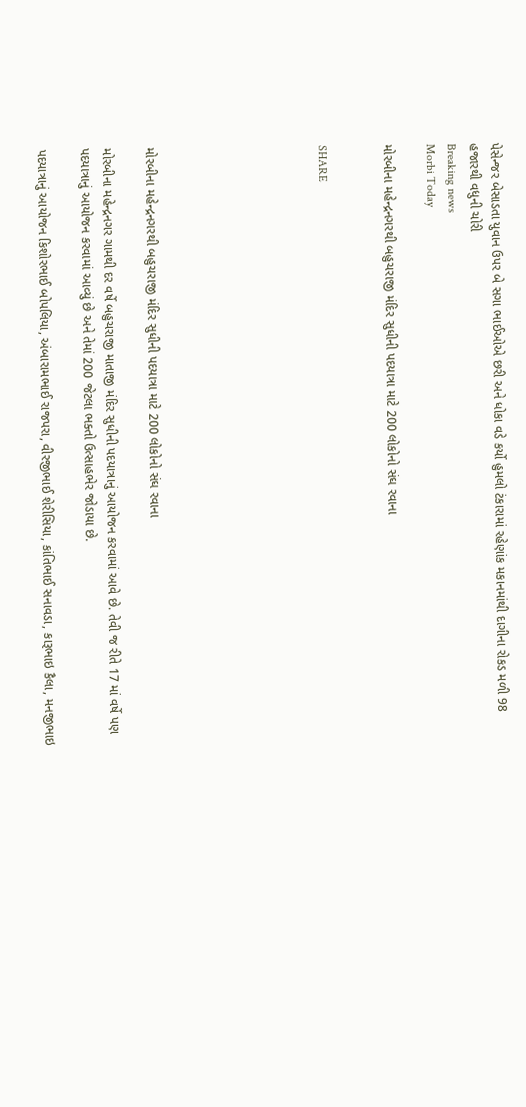પેસેન્જર બેસાડતા યુવાન ઉપર બે સગા ભાઈઓએ છરી અને ધોકા વડે કર્યો હુમલો ટંકારામાં રહેણાંક મકાનમાંથી દાગીના રોકડ મળી 98 હજારથી વધુની ચોરી
Breaking news
Morbi Today

મોરબીના મહેન્દ્રનગરથી બહુચરાજી મંદિર સુધીની પદયાત્રા માટે 200 લોકોનો સંઘ રવાના


SHARE







મોરબીના મહેન્દ્રનગરથી બહુચરાજી મંદિર સુધીની પદયાત્રા માટે 200 લોકોનો સંઘ રવાના

મોરબીના મહેન્દ્રનગર ગામથી દર વર્ષે બહુચરાજી માતાજી મંદિર સુધીની પદયાત્રાનું આયોજન કરવામાં આવે છે. તેવી જ રીતે 17 માં વર્ષે પણ પદયાત્રાનું આયોજન કરવામાં આવ્યું છે અને તેમાં 200 જેટલા ભક્તો ઉત્સાહભેર જોડાયા છે.

પદયાત્રાનું આયોજન કિશોરભાઈ બોપલિયા, અંબારામભાઈ રાજપરા, વીરજીભાઈ શેરીસિયા, કાંતિભાઈ સનાવડા, કારૂભાઇ કૈલા, મનજીભાઇ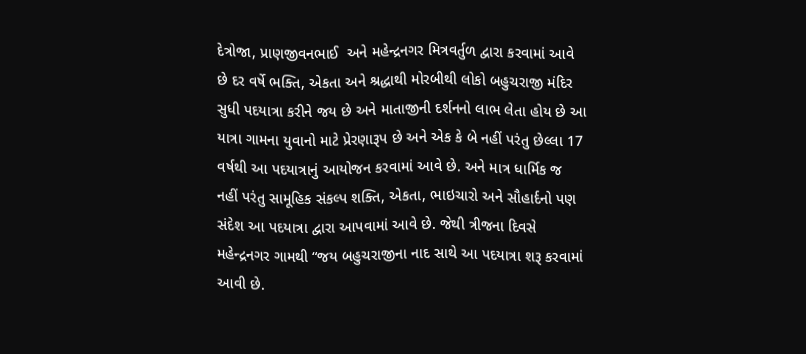દેત્રોજા, પ્રાણજીવનભાઈ  અને મહેન્દ્રનગર મિત્રવર્તુળ દ્વારા કરવામાં આવે છે દર વર્ષે ભક્તિ, એકતા અને શ્રદ્ધાથી મોરબીથી લોકો બહુચરાજી મંદિર સુધી પદયાત્રા કરીને જય છે અને માતાજીની દર્શનનો લાભ લેતા હોય છે આ યાત્રા ગામના યુવાનો માટે પ્રેરણારૂપ છે અને એક કે બે નહીં પરંતુ છેલ્લા 17 વર્ષથી આ પદયાત્રાનું આયોજન કરવામાં આવે છે. અને માત્ર ધાર્મિક જ નહીં પરંતુ સામૂહિક સંકલ્પ શક્તિ, એકતા, ભાઇચારો અને સૌહાર્દનો પણ સંદેશ આ પદયાત્રા દ્વારા આપવામાં આવે છે. જેથી ત્રીજના દિવસે મહેન્દ્રનગર ગામથી “જય બહુચરાજીના નાદ સાથે આ પદયાત્રા શરૂ કરવામાં આવી છે.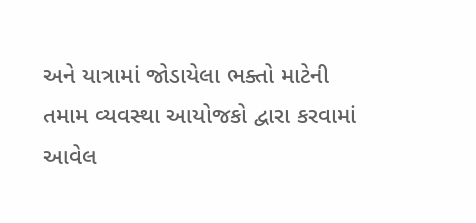અને યાત્રામાં જોડાયેલા ભક્તો માટેની તમામ વ્યવસ્થા આયોજકો દ્વારા કરવામાં આવેલ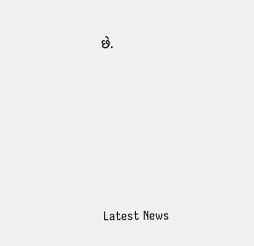છે.






Latest News